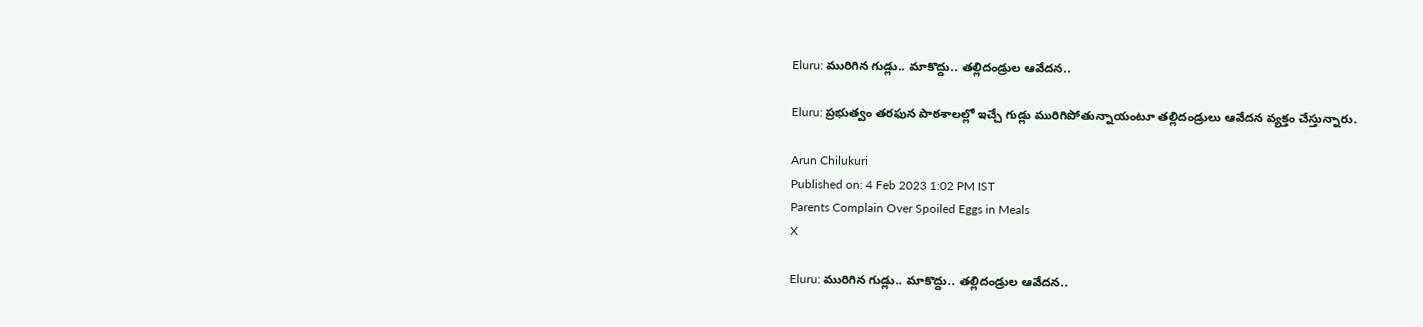Eluru: మురిగిన గుడ్లు.. మాకొద్దు.. తల్లిదండ్రుల ఆవేదన..

Eluru: ప్రభుత్వం తరఫున పాఠశాలల్లో ఇచ్చే గుడ్లు మురిగిపోతున్నాయంటూ తల్లిదండ్రులు ఆవేదన వ్యక్తం చేస్తున్నారు.

Arun Chilukuri
Published on: 4 Feb 2023 1:02 PM IST
Parents Complain Over Spoiled Eggs in Meals
X

Eluru: మురిగిన గుడ్లు.. మాకొద్దు.. తల్లిదండ్రుల ఆవేదన..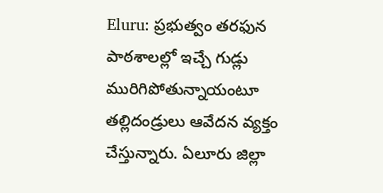Eluru: ప్రభుత్వం తరఫున పాఠశాలల్లో ఇచ్చే గుడ్లు మురిగిపోతున్నాయంటూ తల్లిదండ్రులు ఆవేదన వ్యక్తం చేస్తున్నారు. ఏలూరు జిల్లా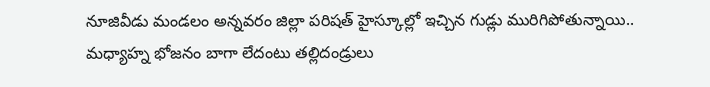నూజివీడు మండలం అన్నవరం జిల్లా పరిషత్ హైస్కూల్లో ఇచ్చిన గుడ్లు మురిగిపోతున్నాయి.. మధ్యాహ్న భోజనం బాగా లేదంటు తల్లిదండ్రులు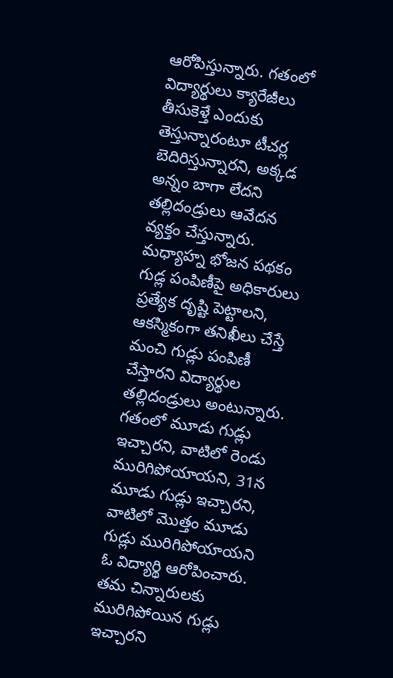ఆరోపిస్తున్నారు. గతంలో విద్యార్థులు క్యారేజీలు తీసుకెళ్తే ఎందుకు తెస్తున్నారంటూ టీచర్ల బెదిరిస్తున్నారని, అక్కడ అన్నం బాగా లేదని తల్లిదండ్రులు ఆవేదన వ్యక్తం చేస్తున్నారు. మధ్యాహ్న భోజన పథకం గుడ్ల పంపిణీపై అధికారులు ప్రత్యేక దృష్టి పెట్టాలని, ఆకస్మికంగా తనిఖీలు చేస్తే మంచి గుడ్లు పంపిణీ చేస్తారని విద్యార్థుల తల్లిదండ్రులు అంటున్నారు. గతంలో మూడు గుడ్లు ఇచ్చారని, వాటిలో రెండు మురిగిపోయాయని, 31న మూడు గుడ్లు ఇచ్చారని, వాటిలో మొత్తం మూడు గుడ్లు మురిగిపోయాయని ఓ విద్యార్థి ఆరోపించారు. తమ చిన్నారులకు మురిగిపోయిన గుడ్లు ఇచ్చారని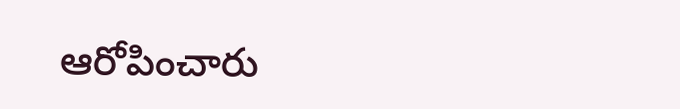ఆరోపించారు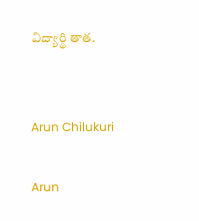విద్యార్థి తాత.


Arun Chilukuri

Arun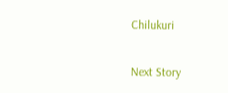Chilukuri

Next Story